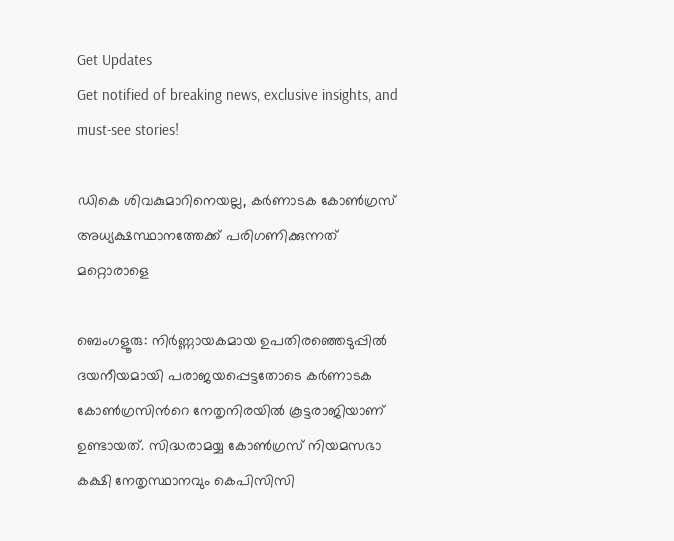Get Updates
Get notified of breaking news, exclusive insights, and must-see stories!

ഡികെ ശിവകുമാറിനെയല്ല, കര്‍ണാടക കോണ്‍ഗ്രസ് അധ്യക്ഷസ്ഥാനത്തേക്ക് പരിഗണിക്കുന്നത് മറ്റൊരാളെ

ബെംഗളൂരു: നിര്‍ണ്ണായകമായ ഉപതിരഞ്ഞെടുപ്പില്‍ ദയനീയമായി പരാജയപ്പെട്ടതോടെ കര്‍ണാടക കോണ്‍ഗ്രസിന്‍റെ നേതൃനിരയില്‍ കൂട്ടരാജിയാണ് ഉണ്ടായത്. സിദ്ധരാമയ്യ കോണ്‍ഗ്രസ് നിയമസഭാ കക്ഷി നേതൃസ്ഥാനവും കെപിസിസി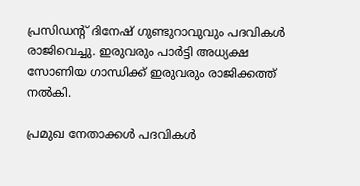പ്രസിഡന്‍റ് ദിനേഷ് ഗുണ്ടുറാവുവും പദവികള്‍ രാജിവെച്ചു. ഇരുവരും പാര്‍ട്ടി അധ്യക്ഷ സോണിയ ഗാന്ധിക്ക് ഇരുവരും രാജിക്കത്ത് നല്‍കി.

പ്രമുഖ നേതാക്കള്‍ പദവികള്‍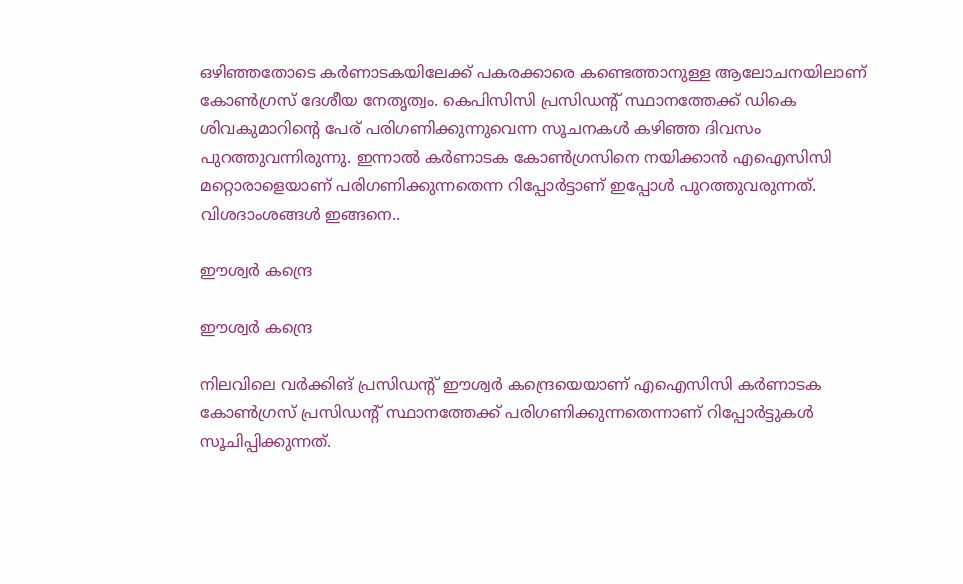ഒഴിഞ്ഞതോടെ കര്‍ണാടകയിലേക്ക് പകരക്കാരെ കണ്ടെത്താനുള്ള ആലോചനയിലാണ് കോണ്‍ഗ്രസ് ദേശീയ നേതൃത്വം. കെപിസിസി പ്രസിഡന്‍റ് സ്ഥാനത്തേക്ക് ഡികെ ശിവകുമാറിന്‍റെ പേര് പരിഗണിക്കുന്നുവെന്ന സൂചനകള്‍ കഴിഞ്ഞ ദിവസം പുറത്തുവന്നിരുന്നു. ഇന്നാല്‍ കര്‍ണാടക കോണ്‍ഗ്രസിനെ നയിക്കാന്‍ എഐസിസി മറ്റൊരാളെയാണ് പരിഗണിക്കുന്നതെന്ന റിപ്പോര്‍ട്ടാണ് ഇപ്പോള്‍ പുറത്തുവരുന്നത്. വിശദാംശങ്ങള്‍ ഇങ്ങനെ..

ഈശ്വര്‍ കന്ദ്രെ

ഈശ്വര്‍ കന്ദ്രെ

നിലവിലെ വര്‍ക്കിങ് പ്രസിഡന്റ് ഈശ്വര്‍ കന്ദ്രെയെയാണ് എഐസിസി കര്‍ണാടക കോണ്‍ഗ്രസ് പ്രസിഡന്‍റ് സ്ഥാനത്തേക്ക് പരിഗണിക്കുന്നതെന്നാണ് റിപ്പോര്‍ട്ടുകള്‍ സൂചിപ്പിക്കുന്നത്.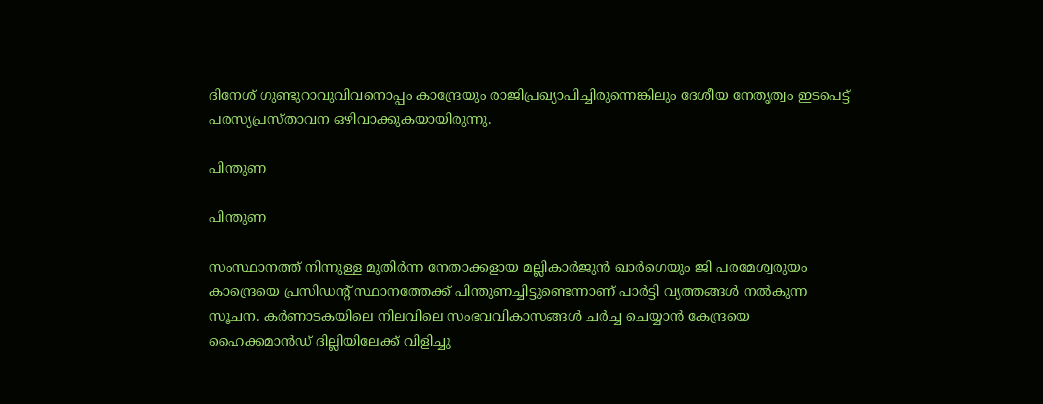ദിനേശ് ഗുണ്ടുറാവുവിവനൊപ്പം കാന്ദ്രേയും രാജിപ്രഖ്യാപിച്ചിരുന്നെങ്കിലും ദേശീയ നേതൃത്വം ഇടപെട്ട് പരസ്യപ്രസ്താവന ഒഴിവാക്കുകയായിരുന്നു.

പിന്തുണ

പിന്തുണ

സംസ്ഥാനത്ത് നിന്നുള്ള മുതിര്‍ന്ന നേതാക്കളായ മല്ലികാര്‍ജുന്‍ ഖാര്‍ഗെയും ജി പരമേശ്വരുയം കാന്ദ്രെയെ പ്രസിഡന്‍റ് സ്ഥാനത്തേക്ക് പിന്തുണച്ചിട്ടുണ്ടെന്നാണ് പാര്‍ട്ടി വ്യത്തങ്ങള്‍ നല്‍കുന്ന സൂചന. കര്‍ണാടകയിലെ നിലവിലെ സംഭവവികാസങ്ങള്‍ ചര്‍ച്ച ചെയ്യാന്‍ കേന്ദ്രയെ ഹൈക്കമാന്‍ഡ് ദില്ലിയിലേക്ക് വിളിച്ചു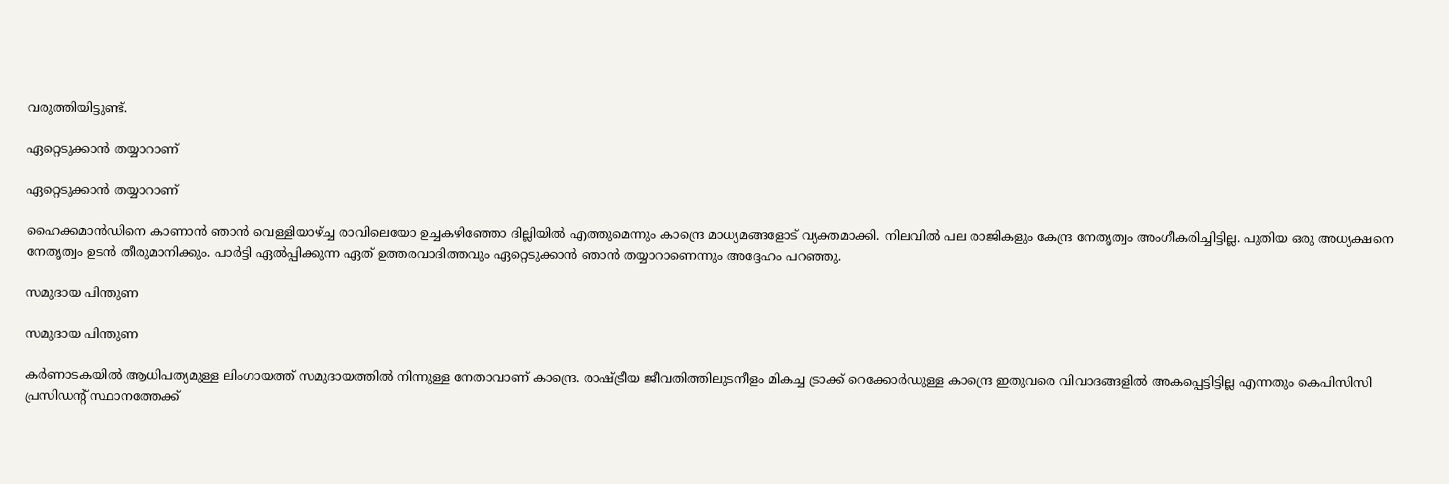വരുത്തിയിട്ടുണ്ട്.

ഏറ്റെടുക്കാന്‍ തയ്യാറാണ്

ഏറ്റെടുക്കാന്‍ തയ്യാറാണ്

ഹൈക്കമാന്‍ഡിനെ കാണാന്‍ ഞാന്‍ വെള്ളിയാഴ്ച്ച രാവിലെയോ ഉച്ചകഴിഞ്ഞോ ദില്ലിയില്‍ എത്തുമെന്നും കാന്ദ്രെ മാധ്യമങ്ങളോട് വ്യക്തമാക്കി. നിലവില്‍ പല രാജികളും കേന്ദ്ര നേതൃത്വം അംഗീകരിച്ചിട്ടില്ല. പുതിയ ഒരു അധ്യക്ഷനെ നേതൃത്വം ഉടന്‍ തീരുമാനിക്കും. പാര്‍ട്ടി ഏല്‍പ്പിക്കുന്ന ഏത് ഉത്തരവാദിത്തവും ഏറ്റെടുക്കാന്‍ ഞാന്‍ തയ്യാറാണെന്നും അദ്ദേഹം പറഞ്ഞു.

സമുദായ പിന്തുണ

സമുദായ പിന്തുണ

കര്‍ണാടകയില്‍ ആധിപത്യമുള്ള ലിംഗായത്ത് സമുദായത്തില്‍ നിന്നുള്ള നേതാവാണ് കാന്ദ്രെ. രാഷ്ട്രീയ ജീവതിത്തിലുടനീളം മികച്ച ട്രാക്ക് റെക്കോര്‍ഡുള്ള കാന്ദ്രെ ഇതുവരെ വിവാദങ്ങളില്‍ അകപ്പെട്ടിട്ടില്ല എന്നതും കെപിസിസി പ്രസിഡന്‍റ് സ്ഥാനത്തേക്ക്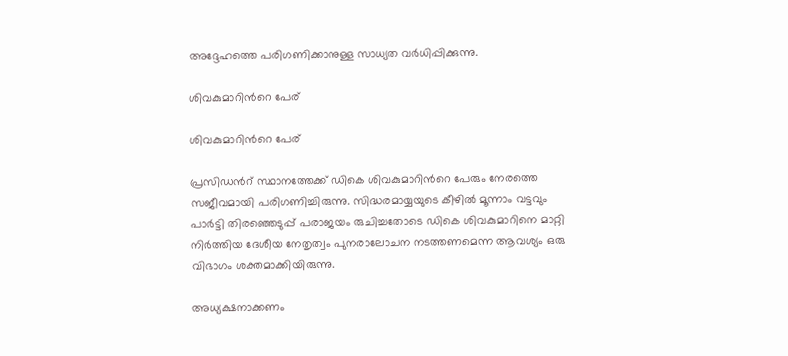അദ്ദേഹത്തെ പരിഗണിക്കാനുള്ള സാധ്യത വര്‍ധിപ്പിക്കുന്നു.

ശിവകുമാറിന്‍റെ പേര്

ശിവകുമാറിന്‍റെ പേര്

പ്രസിഡന്‍റ് സ്ഥാനത്തേക്ക് ഡികെ ശിവകുമാറിന്‍റെ പേരും നേരത്തെ സജീവമായി പരിഗണിച്ചിരുന്നു. സിദ്ധരമായ്യയുടെ കീഴില്‍ മൂന്നാം വട്ടവും പാര്‍ട്ടി തിരഞ്ഞെടുപ്പ് പരാജയം രുചിച്ചതോടെ ഡികെ ശിവകുമാറിനെ മാറ്റി നിര്‍ത്തിയ ദേശീയ നേതൃത്വം പുനരാലോചന നടത്തണമെന്ന ആവശ്യം ഒരു വിഭാഗം ശക്തമാക്കിയിരുന്നു.

അധ്യക്ഷനാക്കണം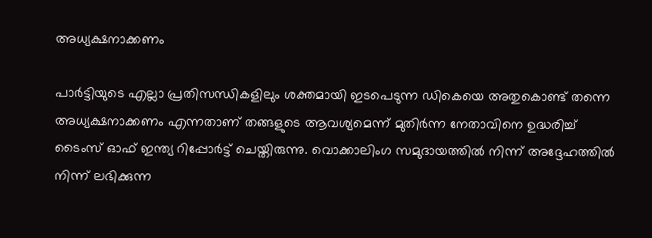അധ്യക്ഷനാക്കണം

പാര്‍ട്ടിയുടെ എല്ലാ പ്രതിസന്ധികളിലും ശക്തമായി ഇടപെടുന്ന ഡികെയെ അതുകൊണ്ട് തന്നെ അധ്യക്ഷനാക്കണം എന്നതാണ് തങ്ങളുടെ ആവശ്യമെന്ന് മുതിര്‍ന്ന നേതാവിനെ ഉദ്ധരിച്ച് ടൈംസ് ഓഫ് ഇന്ത്യ റിപ്പോര്‍ട്ട് ചെയ്തിരുന്നു. വൊക്കാലിംഗ സമുദായത്തില്‍ നിന്ന് അദ്ദേഹത്തില്‍ നിന്ന് ലഭിക്കുന്ന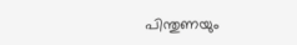പിന്തുണയും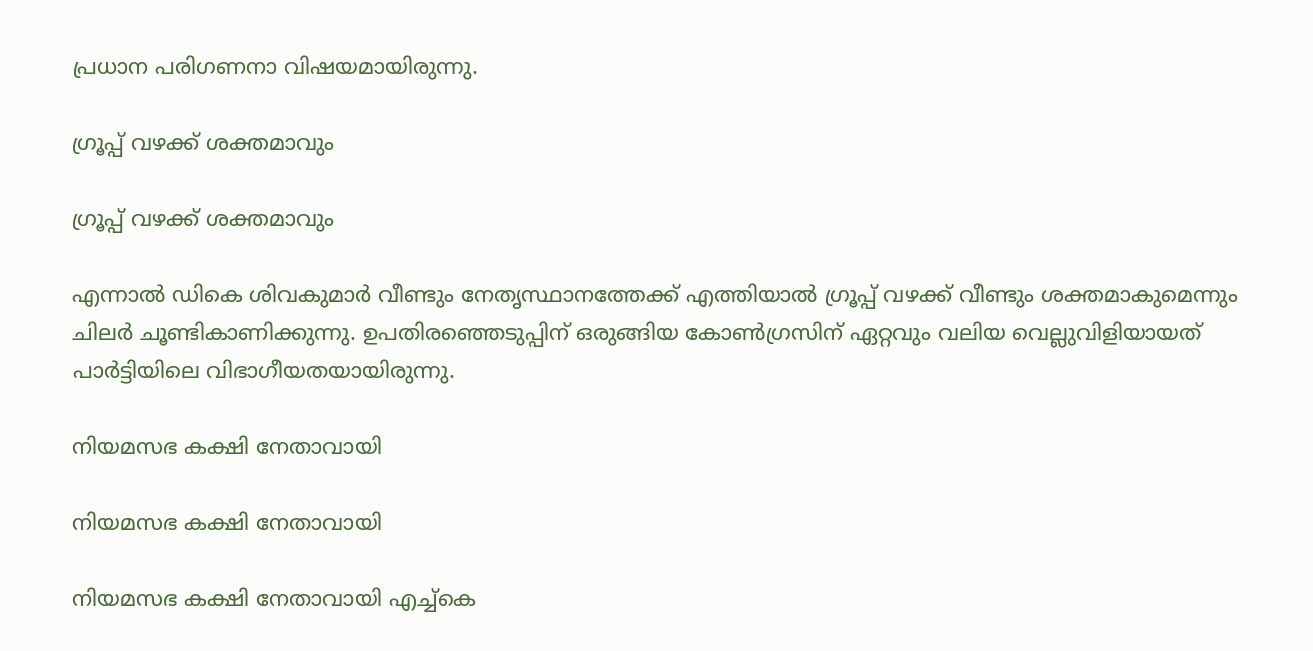പ്രധാന പരിഗണനാ വിഷയമായിരുന്നു.

ഗ്രൂപ്പ് വഴക്ക് ശക്തമാവും

ഗ്രൂപ്പ് വഴക്ക് ശക്തമാവും

എന്നാല്‍ ഡികെ ശിവകുമാര്‍ വീണ്ടും നേതൃസ്ഥാനത്തേക്ക് എത്തിയാല്‍ ഗ്രൂപ്പ് വഴക്ക് വീണ്ടും ശക്തമാകുമെന്നും ചിലര്‍ ചൂണ്ടികാണിക്കുന്നു. ഉപതിരഞ്ഞെടുപ്പിന് ഒരുങ്ങിയ കോണ്‍ഗ്രസിന് ഏറ്റവും വലിയ വെല്ലുവിളിയായത് പാര്‍ട്ടിയിലെ വിഭാഗീയതയായിരുന്നു.

നിയമസഭ കക്ഷി നേതാവായി

നിയമസഭ കക്ഷി നേതാവായി

നിയമസഭ കക്ഷി നേതാവായി എച്ച്കെ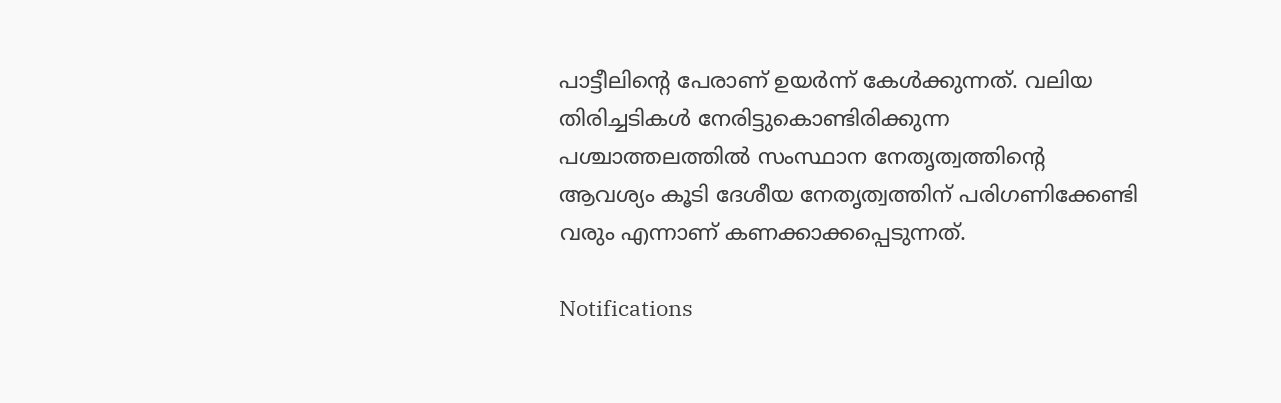പാട്ടീലിന്‍റെ പേരാണ് ഉയര്‍ന്ന് കേള്‍ക്കുന്നത്. വലിയ തിരിച്ചടികള്‍ നേരിട്ടുകൊണ്ടിരിക്കുന്ന പശ്ചാത്തലത്തില്‍ സംസ്ഥാന നേതൃത്വത്തിന്‍റെ ആവശ്യം കൂടി ദേശീയ നേതൃത്വത്തിന് പരിഗണിക്കേണ്ടി വരും എന്നാണ് കണക്കാക്കപ്പെടുന്നത്.

Notifications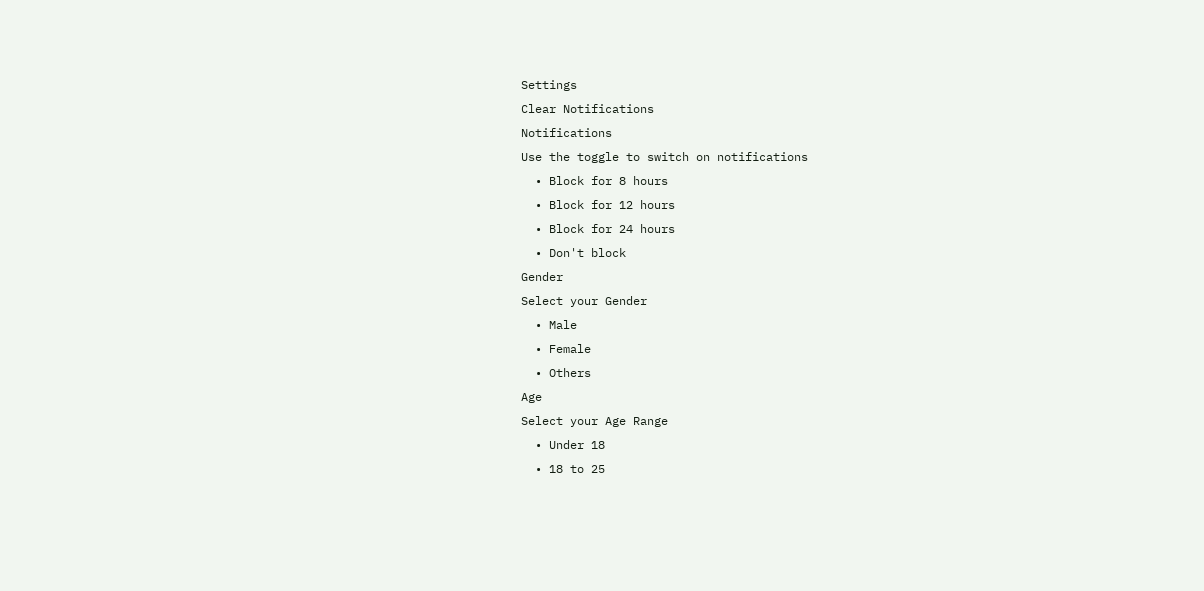Settings
Clear Notifications
Notifications
Use the toggle to switch on notifications
  • Block for 8 hours
  • Block for 12 hours
  • Block for 24 hours
  • Don't block
Gender
Select your Gender
  • Male
  • Female
  • Others
Age
Select your Age Range
  • Under 18
  • 18 to 25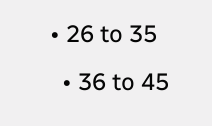• 26 to 35
  • 36 to 45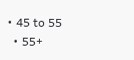• 45 to 55
  • 55+